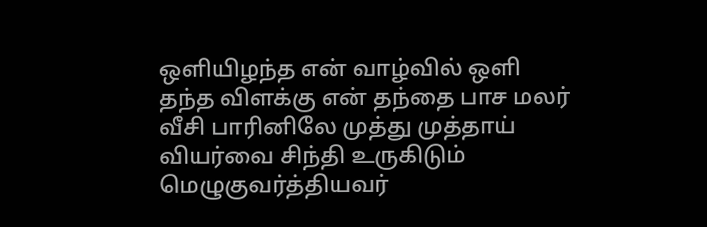ஒளியிழந்த என் வாழ்வில் ஒளி தந்த விளக்கு என் தந்தை பாச மலர் வீசி பாரினிலே முத்து முத்தாய் வியர்வை சிந்தி உருகிடும் மெழுகுவர்த்தியவர்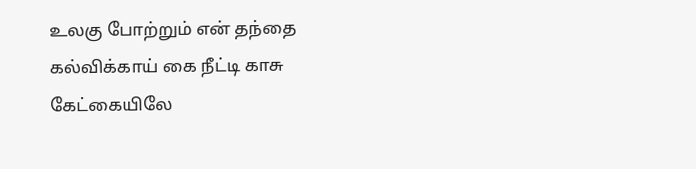உலகு போற்றும் என் தந்தை
கல்விக்காய் கை நீட்டி காசு கேட்கையிலே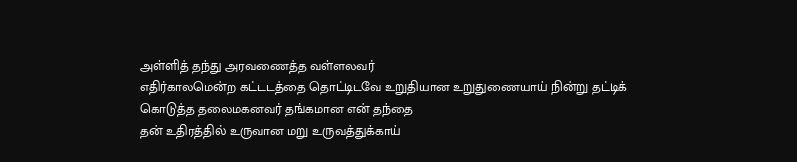அள்ளித் தந்து அரவணைத்த வள்ளலவர்
எதிர்காலமென்ற கட்டடத்தை தொட்டிடவே உறுதியான உறுதுணையாய் நின்று தட்டிக் கொடுத்த தலைமகனவர் தங்கமான என் தந்தை
தன் உதிரத்தில் உருவான மறு உருவத்துக்காய்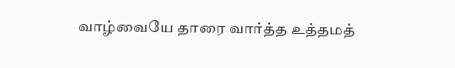வாழ்வையே தாரை வார்த்த உத்தமத்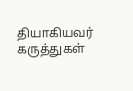தியாகியவர்
கருத்துகள்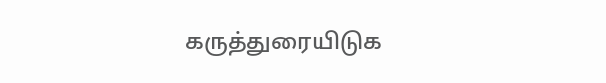கருத்துரையிடுக